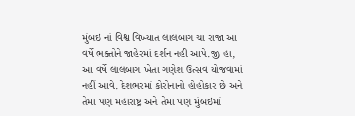મુંબઇ નાં વિશ્વ વિખ્યાત લાલબાગ ચા રાજા આ વર્ષે ભક્તોને જાહેરમાં દર્શન નહી આપે.જી હા, આ વર્ષે લાલબાગ ખેતા ગણેશ ઉત્સવ યોજવામાં નહીં આવે. દેશભરમાં કોરોનાનો હોહોકાર છે અને તેમા પણ મહારાષ્ટ્ર અને તેમા પણ મુંબઇમાં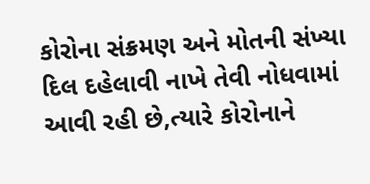કોરોના સંક્રમણ અને મોતની સંખ્યા દિલ દહેલાવી નાખે તેવી નોધવામાં આવી રહી છે,ત્યારે કોરોનાને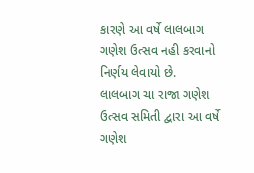કારણે આ વર્ષે લાલબાગ ગણેશ ઉત્સવ નહી કરવાનો નિર્ણય લેવાયો છે.
લાલબાગ ચા રાજા ગણેશ ઉત્સવ સમિતી દ્વારા આ વર્ષે ગણેશ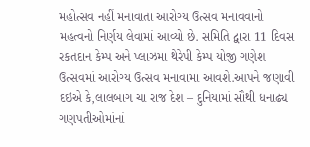મહોત્સવ નહીં મનાવાતા આરોગ્ય ઉત્સવ મનાવવાનો મહત્વનો નિર્ણય લેવામાં આવ્યો છે. સમિતિ દ્વારા 11 દિવસ રકતદાન કેમ્પ અને પ્લાઝમા થેરેપી કેમ્પ યોજી ગણેશ ઉત્સવમાં આરોગ્ય ઉત્સવ મનાવામા આવશે.આપને જણાવી દઇએ કે,લાલબાગ ચા રાજ દેશ – દુનિયામાં સૌથી ધનાઢ્ય ગણપતીઓમાંનાં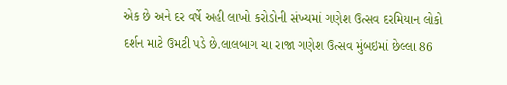એક છે અને દર વર્ષે અહી લાખો કરોડોની સંખ્યમાં ગણેશ ઉત્સવ દરમિયાન લોકો દર્શન માટે ઉમટી પડે છે.લાલબાગ ચા રાજા ગણેશ ઉત્સવ મુંબઇમાં છેલ્લા 86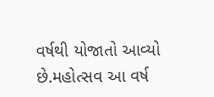વર્ષથી યોજાતો આવ્યો છે.મહોત્સવ આ વર્ષ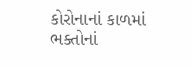કોરોનાનાં કાળમાં ભક્તોનાં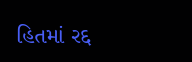હિતમાં રદ્દ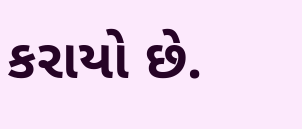કરાયો છે.